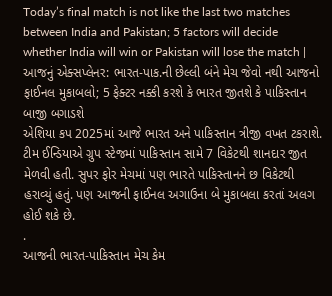Today’s final match is not like the last two matches between India and Pakistan; 5 factors will decide whether India will win or Pakistan will lose the match | આજનું એક્સપ્લેનર: ભારત-પાક.ની છેલ્લી બંને મેચ જેવો નથી આજનો ફાઈનલ મુકાબલો; 5 ફેક્ટર નક્કી કરશે કે ભારત જીતશે કે પાકિસ્તાન બાજી બગાડશે
એશિયા કપ 2025માં આજે ભારત અને પાકિસ્તાન ત્રીજી વખત ટકરાશે. ટીમ ઈન્ડિયાએ ગ્રુપ સ્ટેજમાં પાકિસ્તાન સામે 7 વિકેટથી શાનદાર જીત મેળવી હતી. સુપર ફોર મેચમાં પણ ભારતે પાકિસ્તાનને છ વિકેટથી હરાવ્યું હતું. પણ આજની ફાઈનલ અગાઉના બે મુકાબલા કરતાં અલગ હોઈ શકે છે.
.
આજની ભારત-પાકિસ્તાન મેચ કેમ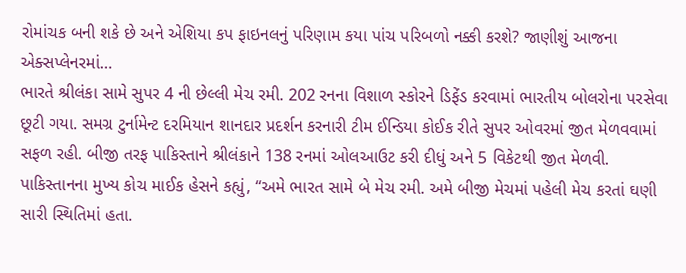રોમાંચક બની શકે છે અને એશિયા કપ ફાઇનલનું પરિણામ કયા પાંચ પરિબળો નક્કી કરશે? જાણીશું આજના એક્સપ્લેનરમાં…
ભારતે શ્રીલંકા સામે સુપર 4 ની છેલ્લી મેચ રમી. 202 રનના વિશાળ સ્કોરને ડિફેંડ કરવામાં ભારતીય બોલરોના પરસેવા છૂટી ગયા. સમગ્ર ટુર્નામેન્ટ દરમિયાન શાનદાર પ્રદર્શન કરનારી ટીમ ઈન્ડિયા કોઈક રીતે સુપર ઓવરમાં જીત મેળવવામાં સફળ રહી. બીજી તરફ પાકિસ્તાને શ્રીલંકાને 138 રનમાં ઓલઆઉટ કરી દીધું અને 5 વિકેટથી જીત મેળવી.
પાકિસ્તાનના મુખ્ય કોચ માઈક હેસને કહ્યું, “અમે ભારત સામે બે મેચ રમી. અમે બીજી મેચમાં પહેલી મેચ કરતાં ઘણી સારી સ્થિતિમાં હતા.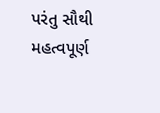પરંતુ સૌથી મહત્વપૂર્ણ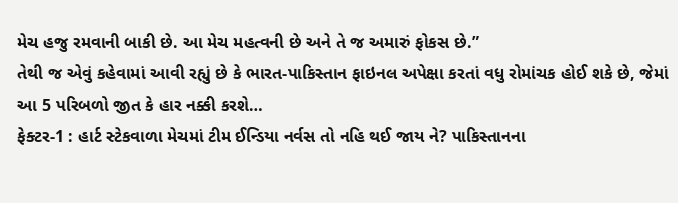મેચ હજુ રમવાની બાકી છે. આ મેચ મહત્વની છે અને તે જ અમારું ફોકસ છે.”
તેથી જ એવું કહેવામાં આવી રહ્યું છે કે ભારત-પાકિસ્તાન ફાઇનલ અપેક્ષા કરતાં વધુ રોમાંચક હોઈ શકે છે, જેમાં આ 5 પરિબળો જીત કે હાર નક્કી કરશે…
ફેક્ટર-1 : હાર્ટ સ્ટેકવાળા મેચમાં ટીમ ઈન્ડિયા નર્વસ તો નહિ થઈ જાય ને? પાકિસ્તાનના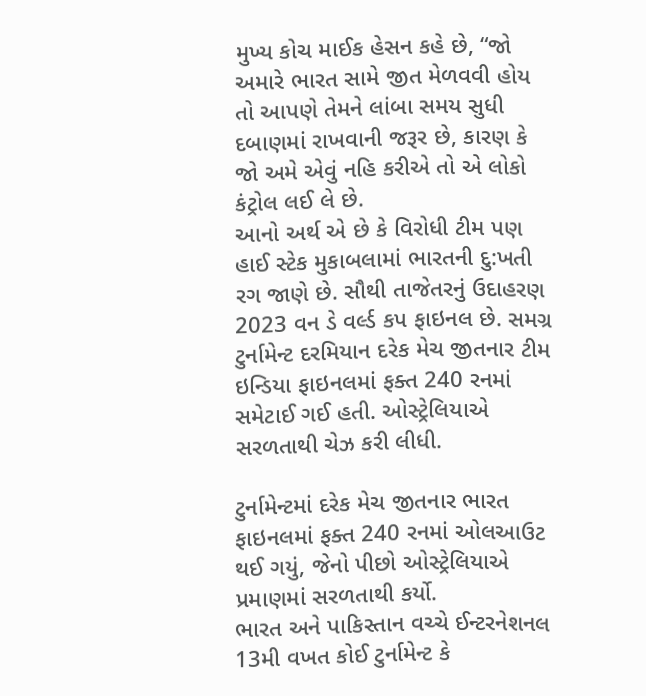મુખ્ય કોચ માઈક હેસન કહે છે, “જો અમારે ભારત સામે જીત મેળવવી હોય તો આપણે તેમને લાંબા સમય સુધી દબાણમાં રાખવાની જરૂર છે, કારણ કે જો અમે એવું નહિ કરીએ તો એ લોકો કંટ્રોલ લઈ લે છે.
આનો અર્થ એ છે કે વિરોધી ટીમ પણ હાઈ સ્ટેક મુકાબલામાં ભારતની દુ:ખતી રગ જાણે છે. સૌથી તાજેતરનું ઉદાહરણ 2023 વન ડે વર્લ્ડ કપ ફાઇનલ છે. સમગ્ર ટુર્નામેન્ટ દરમિયાન દરેક મેચ જીતનાર ટીમ ઇન્ડિયા ફાઇનલમાં ફક્ત 240 રનમાં સમેટાઈ ગઈ હતી. ઓસ્ટ્રેલિયાએ સરળતાથી ચેઝ કરી લીધી.

ટુર્નામેન્ટમાં દરેક મેચ જીતનાર ભારત ફાઇનલમાં ફક્ત 240 રનમાં ઓલઆઉટ થઈ ગયું, જેનો પીછો ઓસ્ટ્રેલિયાએ પ્રમાણમાં સરળતાથી કર્યો.
ભારત અને પાકિસ્તાન વચ્ચે ઈન્ટરનેશનલ 13મી વખત કોઈ ટુર્નામેન્ટ કે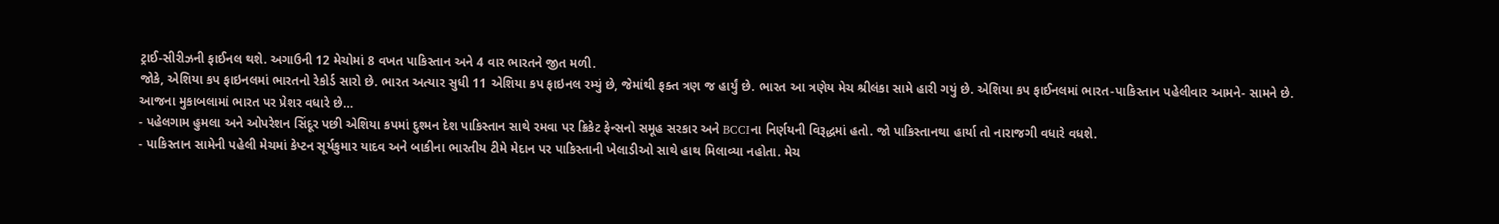ટ્રાઈ-સીરીઝની ફાઈનલ થશે. અગાઉની 12 મેચોમાં 8 વખત પાકિસ્તાન અને 4 વાર ભારતને જીત મળી.
જોકે, એશિયા કપ ફાઇનલમાં ભારતનો રેકોર્ડ સારો છે. ભારત અત્યાર સુધી 11 એશિયા કપ ફાઇનલ રમ્યું છે, જેમાંથી ફક્ત ત્રણ જ હાર્યું છે. ભારત આ ત્રણેય મેચ શ્રીલંકા સામે હારી ગયું છે. એશિયા કપ ફાઈનલમાં ભારત-પાકિસ્તાન પહેલીવાર આમને- સામને છે.
આજના મુકાબલામાં ભારત પર પ્રેશર વધારે છે…
- પહેલગામ હુમલા અને ઓપરેશન સિંદૂર પછી એશિયા કપમાં દુશ્મન દેશ પાકિસ્તાન સાથે રમવા પર ક્રિકેટ ફેન્સનો સમૂહ સરકાર અને BCCIના નિર્ણયની વિરૂદ્ધમાં હતો. જો પાકિસ્તાનથા હાર્યા તો નારાજગી વધારે વધશે.
- પાકિસ્તાન સામેની પહેલી મેચમાં કેપ્ટન સૂર્યકુમાર યાદવ અને બાકીના ભારતીય ટીમે મેદાન પર પાકિસ્તાની ખેલાડીઓ સાથે હાથ મિલાવ્યા નહોતા. મેચ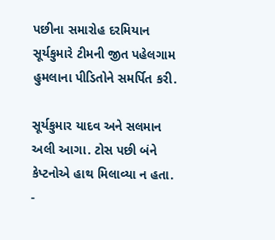પછીના સમારોહ દરમિયાન સૂર્યકુમારે ટીમની જીત પહેલગામ હુમલાના પીડિતોને સમર્પિત કરી.

સૂર્યકુમાર યાદવ અને સલમાન અલી આગા. ટોસ પછી બંને કેપ્ટનોએ હાથ મિલાવ્યા ન હતા.
-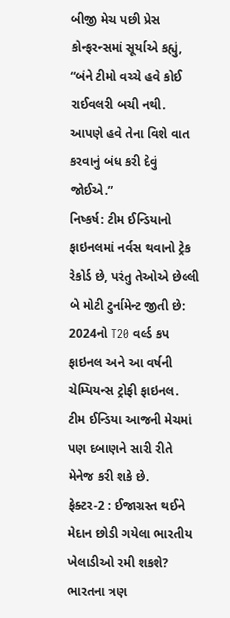બીજી મેચ પછી પ્રેસ કોન્ફરન્સમાં સૂર્યાએ કહ્યું, “બંને ટીમો વચ્ચે હવે કોઈ રાઈવલરી બચી નથી. આપણે હવે તેના વિશે વાત કરવાનું બંધ કરી દેવું જોઈએ.”
નિષ્કર્ષ: ટીમ ઈન્ડિયાનો ફાઇનલમાં નર્વસ થવાનો ટ્રેક રેકોર્ડ છે, પરંતુ તેઓએ છેલ્લી બે મોટી ટુર્નામેન્ટ જીતી છે: 2024નો T20 વર્લ્ડ કપ ફાઇનલ અને આ વર્ષની ચેમ્પિયન્સ ટ્રોફી ફાઇનલ. ટીમ ઈન્ડિયા આજની મેચમાં પણ દબાણને સારી રીતે મેનેજ કરી શકે છે.
ફેક્ટર-2 : ઈજાગ્રસ્ત થઈને મેદાન છોડી ગયેલા ભારતીય ખેલાડીઓ રમી શકશે?
ભારતના ત્રણ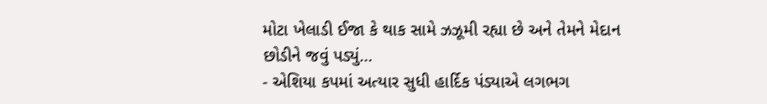મોટા ખેલાડી ઈજા કે થાક સામે ઝઝૂમી રહ્યા છે અને તેમને મેદાન છોડીને જવું પડ્યું…
- એશિયા કપમાં અત્યાર સુધી હાર્દિક પંડ્યાએ લગભગ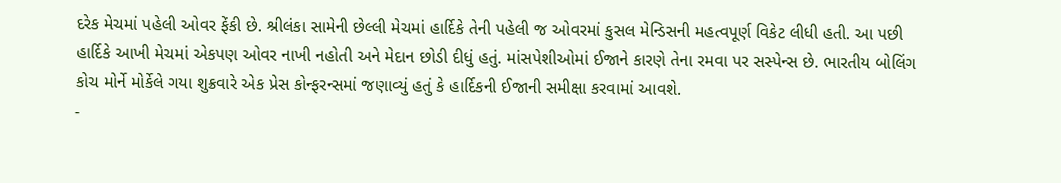દરેક મેચમાં પહેલી ઓવર ફેંકી છે. શ્રીલંકા સામેની છેલ્લી મેચમાં હાર્દિકે તેની પહેલી જ ઓવરમાં કુસલ મેન્ડિસની મહત્વપૂર્ણ વિકેટ લીધી હતી. આ પછી હાર્દિકે આખી મેચમાં એકપણ ઓવર નાખી નહોતી અને મેદાન છોડી દીધું હતું. માંસપેશીઓમાં ઈજાને કારણે તેના રમવા પર સસ્પેન્સ છે. ભારતીય બોલિંગ કોચ મોર્ને મોર્કેલે ગયા શુક્રવારે એક પ્રેસ કોન્ફરન્સમાં જણાવ્યું હતું કે હાર્દિકની ઈજાની સમીક્ષા કરવામાં આવશે.
-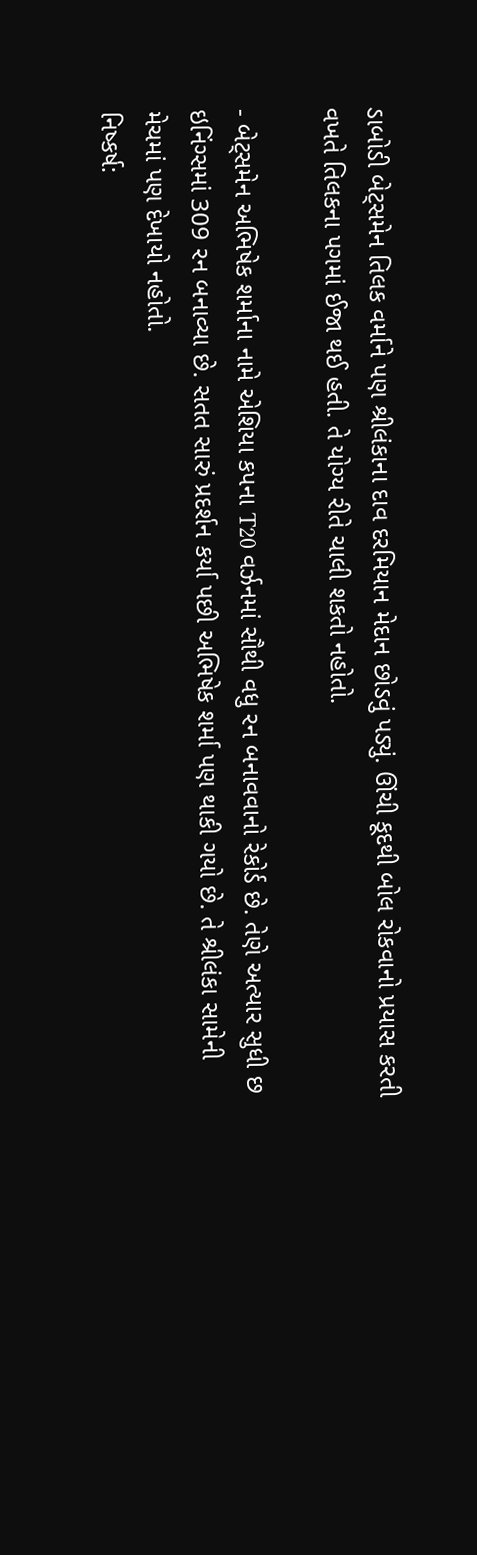ડાબોડી બેટ્સમેન તિલક વર્માને પણ શ્રીલંકાના દાવ દરમિયાન મેદાન છોડવું પડ્યું. ઊંચી કૂદથી બોલ રોકવાનો પ્રયાસ કરતી વખતે તિલકના પગમાં ઈજા થઈ હતી. તે યોગ્ય રીતે ચાલી શકતો નહોતો.

- બેટ્સમેન અભિષેક શર્માના નામે એશિયા કપના T20 વર્ઝનમાં સૌથી વધુ રન બનાવવાનો રેકોર્ડ છે. તેણે અત્યાર સુધી છ ઇનિંગ્સમાં 309 રન બનાવ્યા છે. સતત સારું પ્રદર્શન કર્યા પછી અભિષેક શર્મા પણ થાકી ગયો છે. તે શ્રીલંકા સામેની મેચમાં પણ દેખાયો નહોતો.
નિષ્કર્ષ: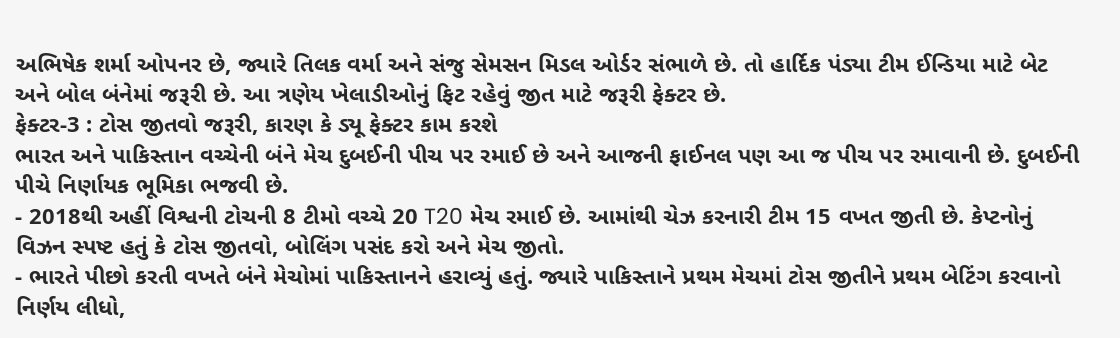અભિષેક શર્મા ઓપનર છે, જ્યારે તિલક વર્મા અને સંજુ સેમસન મિડલ ઓર્ડર સંભાળે છે. તો હાર્દિક પંડ્યા ટીમ ઈન્ડિયા માટે બેટ અને બોલ બંનેમાં જરૂરી છે. આ ત્રણેય ખેલાડીઓનું ફિટ રહેવું જીત માટે જરૂરી ફેક્ટર છે.
ફેક્ટર-3 : ટોસ જીતવો જરૂરી, કારણ કે ડ્યૂ ફેક્ટર કામ કરશે
ભારત અને પાકિસ્તાન વચ્ચેની બંને મેચ દુબઈની પીચ પર રમાઈ છે અને આજની ફાઈનલ પણ આ જ પીચ પર રમાવાની છે. દુબઈની પીચે નિર્ણાયક ભૂમિકા ભજવી છે.
- 2018થી અહીં વિશ્વની ટોચની 8 ટીમો વચ્ચે 20 T20 મેચ રમાઈ છે. આમાંથી ચેઝ કરનારી ટીમ 15 વખત જીતી છે. કેપ્ટનોનું વિઝન સ્પષ્ટ હતું કે ટોસ જીતવો, બોલિંગ પસંદ કરો અને મેચ જીતો.
- ભારતે પીછો કરતી વખતે બંને મેચોમાં પાકિસ્તાનને હરાવ્યું હતું. જ્યારે પાકિસ્તાને પ્રથમ મેચમાં ટોસ જીતીને પ્રથમ બેટિંગ કરવાનો નિર્ણય લીધો,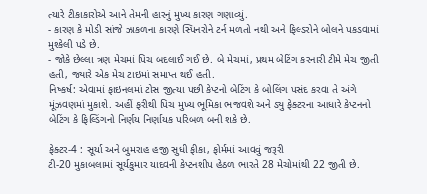ત્યારે ટીકાકારોએ આને તેમની હારનું મુખ્ય કારણ ગણાવ્યું.
- કારણ કે મોડી સાંજે ઝાકળના કારણે સ્પિનરોને ટર્ન મળતો નથી અને ફિલ્ડરોને બોલને પકડવામાં મુશ્કેલી પડે છે.
- જોકે છેલ્લા ત્રણ મેચમાં પિચ બદલાઈ ગઈ છે. બે મેચમાં, પ્રથમ બેટિંગ કરનારી ટીમે મેચ જીતી હતી, જ્યારે એક મેચ ટાઇમાં સમાપ્ત થઈ હતી.
નિષ્કર્ષ: એવામાં ફાઇનલમાં ટોસ જીત્યા પછી કેપ્ટનો બેટિંગ કે બોલિંગ પસંદ કરવા તે અંગે મૂંઝવણમાં મુકાશે. અહીં ફરીથી પિચ મુખ્ય ભૂમિકા ભજવશે અને ડ્યુ ફેક્ટરના આધારે કેપ્ટનનો બેટિંગ કે ફિલ્ડિંગનો નિર્ણય નિર્ણાયક પરિબળ બની શકે છે.

ફેક્ટર-4 : સૂર્યા અને બુમરાહ હજી સુધી ફીકા, ફોર્મમાં આવવું જરૂરી
ટી-20 મુકાબલામાં સૂર્યકુમાર યાદવની કેપ્ટનશીપ હેઠળ ભારતે 28 મેચોમાંથી 22 જીતી છે.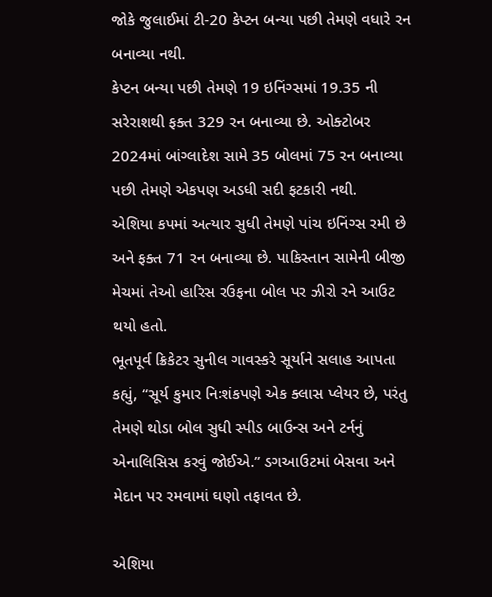જોકે જુલાઈમાં ટી-20 કેપ્ટન બન્યા પછી તેમણે વધારે રન બનાવ્યા નથી.
કેપ્ટન બન્યા પછી તેમણે 19 ઇનિંગ્સમાં 19.35 ની સરેરાશથી ફક્ત 329 રન બનાવ્યા છે. ઓક્ટોબર 2024માં બાંગ્લાદેશ સામે 35 બોલમાં 75 રન બનાવ્યા પછી તેમણે એકપણ અડધી સદી ફટકારી નથી.
એશિયા કપમાં અત્યાર સુધી તેમણે પાંચ ઇનિંગ્સ રમી છે અને ફક્ત 71 રન બનાવ્યા છે. પાકિસ્તાન સામેની બીજી મેચમાં તેઓ હારિસ રઉફના બોલ પર ઝીરો રને આઉટ થયો હતો.
ભૂતપૂર્વ ક્રિકેટર સુનીલ ગાવસ્કરે સૂર્યાને સલાહ આપતા કહ્યું, “સૂર્ય કુમાર નિઃશંકપણે એક ક્લાસ પ્લેયર છે, પરંતુ તેમણે થોડા બોલ સુધી સ્પીડ બાઉન્સ અને ટર્નનું એનાલિસિસ કરવું જોઈએ.” ડગઆઉટમાં બેસવા અને મેદાન પર રમવામાં ઘણો તફાવત છે.

એશિયા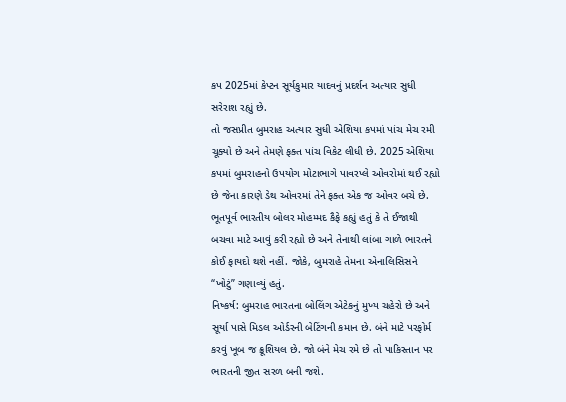કપ 2025માં કેપ્ટન સૂર્યકુમાર યાદવનું પ્રદર્શન અત્યાર સુધી સરેરાશ રહ્યું છે.
તો જસપ્રીત બુમરાહ અત્યાર સુધી એશિયા કપમાં પાંચ મેચ રમી ચૂક્યો છે અને તેમણે ફક્ત પાંચ વિકેટ લીધી છે. 2025 એશિયા કપમાં બુમરાહનો ઉપયોગ મોટાભાગે પાવરપ્લે ઓવરોમાં થઈ રહ્યો છે જેના કારણે ડેથ ઓવરમાં તેને ફક્ત એક જ ઓવર બચે છે. ભૂતપૂર્વ ભારતીય બોલર મોહમ્મદ કૈફે કહ્યું હતું કે તે ઈજાથી બચવા માટે આવું કરી રહ્યો છે અને તેનાથી લાંબા ગાળે ભારતને કોઈ ફાયદો થશે નહીં. જોકે, બુમરાહે તેમના એનાલિસિસને “ખોટું” ગણાવ્યું હતું.
નિષ્કર્ષ: બુમરાહ ભારતના બોલિંગ એટેકનું મુખ્ય ચહેરો છે અને સૂર્યા પાસે મિડલ ઓર્ડરની બેટિંગની કમાન છે. બંને માટે પરફોર્મ કરવું ખૂબ જ ક્રૂશિયલ છે. જો બંને મેચ રમે છે તો પાકિસ્તાન પર ભારતની જીત સરળ બની જશે.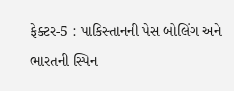ફેક્ટર-5 : પાકિસ્તાનની પેસ બોલિંગ અને ભારતની સ્પિન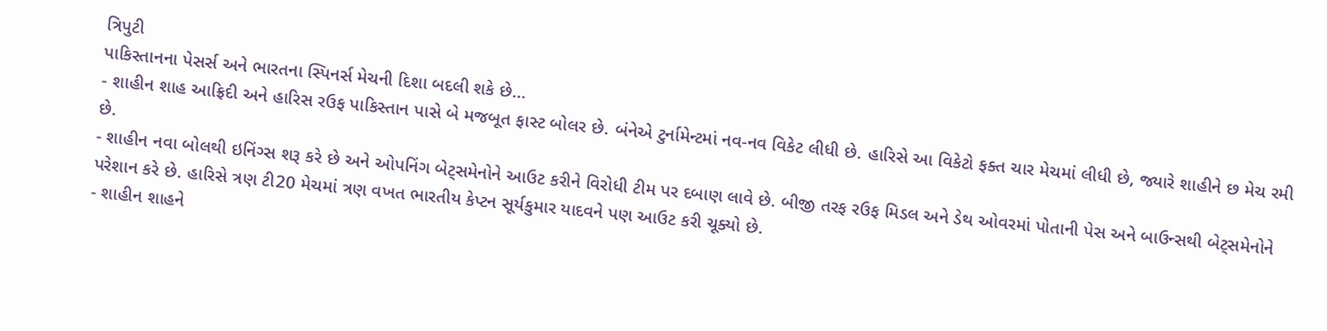ત્રિપુટી
પાકિસ્તાનના પેસર્સ અને ભારતના સ્પિનર્સ મેચની દિશા બદલી શકે છે…
- શાહીન શાહ આફ્રિદી અને હારિસ રઉફ પાકિસ્તાન પાસે બે મજબૂત ફાસ્ટ બોલર છે. બંનેએ ટુર્નામેન્ટમાં નવ-નવ વિકેટ લીધી છે. હારિસે આ વિકેટો ફક્ત ચાર મેચમાં લીધી છે, જ્યારે શાહીને છ મેચ રમી છે.
- શાહીન નવા બોલથી ઇનિંગ્સ શરૂ કરે છે અને ઓપનિંગ બેટ્સમેનોને આઉટ કરીને વિરોધી ટીમ પર દબાણ લાવે છે. બીજી તરફ રઉફ મિડલ અને ડેથ ઓવરમાં પોતાની પેસ અને બાઉન્સથી બેટ્સમેનોને પરેશાન કરે છે. હારિસે ત્રણ ટી20 મેચમાં ત્રણ વખત ભારતીય કેપ્ટન સૂર્યકુમાર યાદવને પણ આઉટ કરી ચૂક્યો છે.
- શાહીન શાહને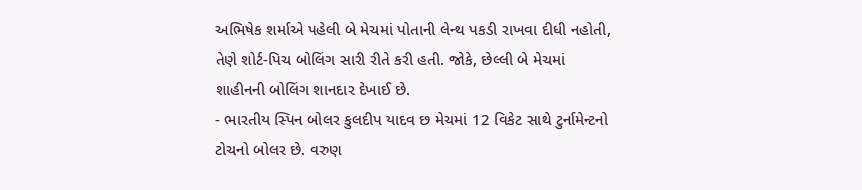અભિષેક શર્માએ પહેલી બે મેચમાં પોતાની લેન્થ પકડી રાખવા દીધી નહોતી, તેણે શોર્ટ-પિચ બોલિંગ સારી રીતે કરી હતી. જોકે, છેલ્લી બે મેચમાં શાહીનની બોલિંગ શાનદાર દેખાઈ છે.
- ભારતીય સ્પિન બોલર કુલદીપ યાદવ છ મેચમાં 12 વિકેટ સાથે ટુર્નામેન્ટનો ટોચનો બોલર છે. વરુણ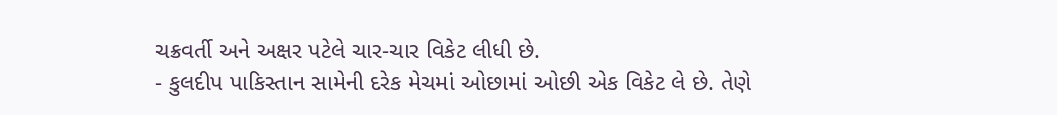ચક્રવર્તી અને અક્ષર પટેલે ચાર-ચાર વિકેટ લીધી છે.
- કુલદીપ પાકિસ્તાન સામેની દરેક મેચમાં ઓછામાં ઓછી એક વિકેટ લે છે. તેણે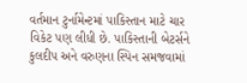વર્તમાન ટુર્નામેન્ટમાં પાકિસ્તાન માટે ચાર વિકેટ પણ લીધી છે. પાકિસ્તાની બેટર્સને કુલદીપ અને વરુણના સ્પિન સમજવામાં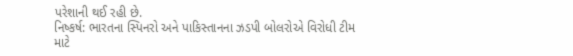પરેશાની થઈ રહી છે.
નિષ્કર્ષ: ભારતના સ્પિનરો અને પાકિસ્તાનના ઝડપી બોલરોએ વિરોધી ટીમ માટે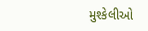મુશ્કેલીઓ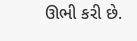ઊભી કરી છે.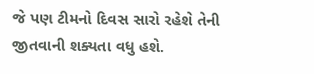જે પણ ટીમનો દિવસ સારો રહેશે તેની જીતવાની શક્યતા વધુ હશે.